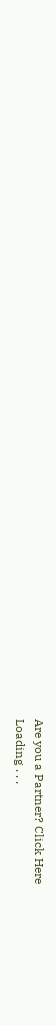Are you a Partner? Click Here
Loading . . .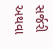સર્જરી અથવા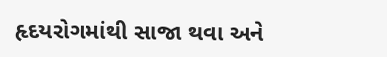હૃદયરોગમાંથી સાજા થવા અને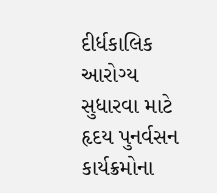દીર્ધકાલિક આરોગ્ય સુધારવા માટે હૃદય પુનર્વસન કાર્યક્રમોના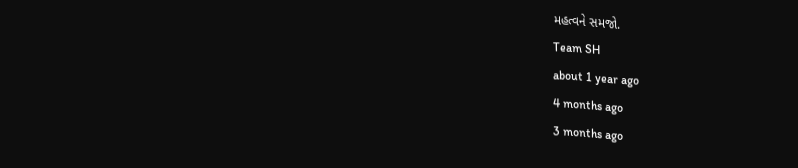મહત્વને સમજો.
Team SH
about 1 year ago
4 months ago
3 months ago